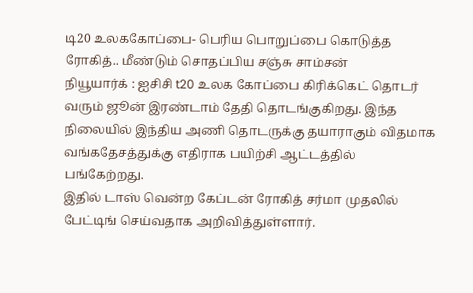டி20 உலககோப்பை- பெரிய பொறுப்பை கொடுத்த ரோகித்.. மீண்டும் சொதப்பிய சஞ்சு சாம்சன்
நியூயார்க் : ஐசிசி t20 உலக கோப்பை கிரிக்கெட் தொடர் வரும் ஜூன் இரண்டாம் தேதி தொடங்குகிறது. இந்த நிலையில் இந்திய அணி தொடருக்கு தயாராகும் விதமாக வங்கதேசத்துக்கு எதிராக பயிற்சி ஆட்டத்தில் பங்கேற்றது.
இதில் டாஸ் வென்ற கேப்டன் ரோகித் சர்மா முதலில் பேட்டிங் செய்வதாக அறிவித்துள்ளார்.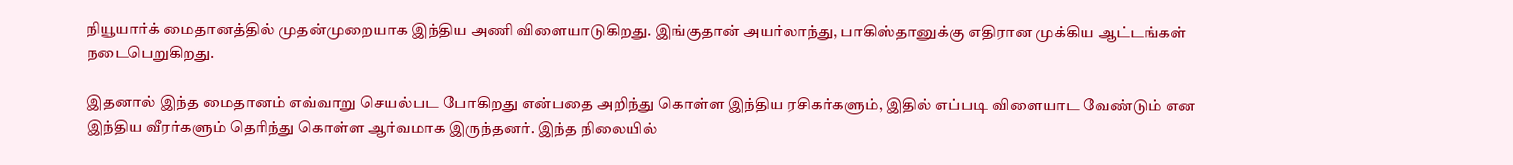நியூயார்க் மைதானத்தில் முதன்முறையாக இந்திய அணி விளையாடுகிறது. இங்குதான் அயர்லாந்து, பாகிஸ்தானுக்கு எதிரான முக்கிய ஆட்டங்கள் நடைபெறுகிறது.

இதனால் இந்த மைதானம் எவ்வாறு செயல்பட போகிறது என்பதை அறிந்து கொள்ள இந்திய ரசிகர்களும், இதில் எப்படி விளையாட வேண்டும் என இந்திய வீரர்களும் தெரிந்து கொள்ள ஆர்வமாக இருந்தனர். இந்த நிலையில்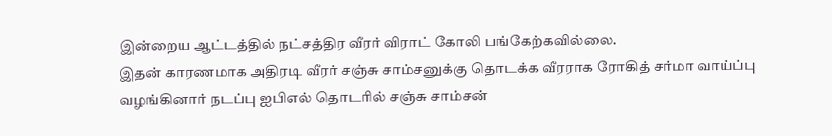இன்றைய ஆட்டத்தில் நட்சத்திர வீரர் விராட் கோலி பங்கேற்கவில்லை.
இதன் காரணமாக அதிரடி வீரர் சஞ்சு சாம்சனுக்கு தொடக்க வீரராக ரோகித் சர்மா வாய்ப்பு வழங்கினார் நடப்பு ஐபிஎல் தொடரில் சஞ்சு சாம்சன்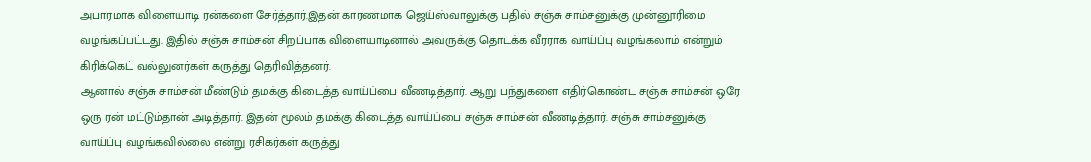அபாரமாக விளையாடி ரன்களை சேர்த்தார்.இதன் காரணமாக ஜெய்ஸ்வாலுக்கு பதில் சஞ்சு சாம்சனுக்கு முன்னூரிமை வழங்கப்பட்டது. இதில் சஞ்சு சாம்சன் சிறப்பாக விளையாடினால் அவருக்கு தொடக்க வீரராக வாய்ப்பு வழங்கலாம் என்றும் கிரிக்கெட் வல்லுனர்கள் கருத்து தெரிவித்தனர்.
ஆனால் சஞ்சு சாம்சன் மீண்டும் தமக்கு கிடைத்த வாய்ப்பை வீணடித்தார். ஆறு பந்துகளை எதிர்கொண்ட சஞ்சு சாம்சன் ஒரே ஒரு ரன் மட்டும்தான் அடித்தார். இதன் மூலம் தமக்கு கிடைத்த வாய்ப்பை சஞ்சு சாம்சன் வீணடித்தார். சஞ்சு சாம்சனுக்கு வாய்ப்பு வழங்கவில்லை என்று ரசிகர்கள் கருத்து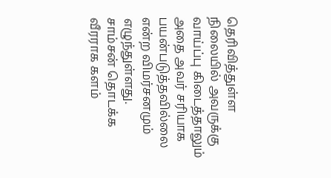தெரிவித்துள்ள நிலையில் அவருக்கு வாய்ப்பு கிடைத்தாலும் அதை அவர் சரியாக பயன்படுத்தவில்லை என்ற விமர்சனமும் எழுந்துள்ளது.
சாம்சன் தொடக்க வீரராக களம்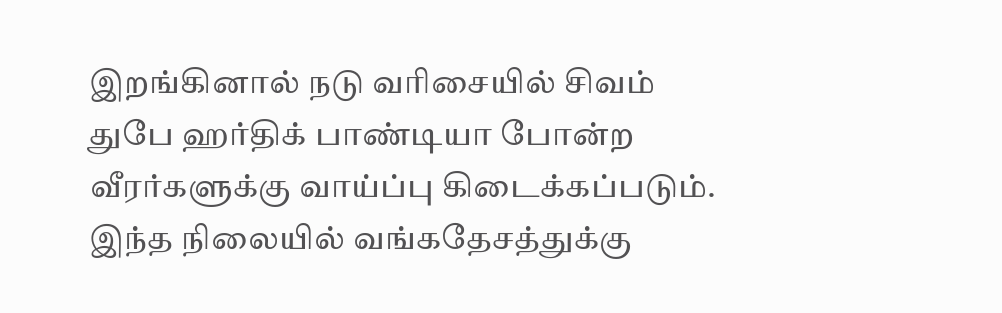இறங்கினால் நடு வரிசையில் சிவம் துபே ஹர்திக் பாண்டியா போன்ற வீரர்களுக்கு வாய்ப்பு கிடைக்கப்படும். இந்த நிலையில் வங்கதேசத்துக்கு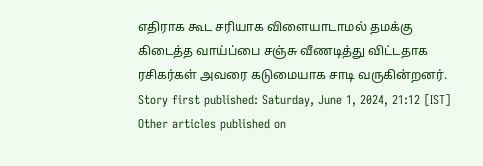எதிராக கூட சரியாக விளையாடாமல் தமக்கு கிடைத்த வாய்ப்பை சஞ்சு வீணடித்து விட்டதாக ரசிகர்கள் அவரை கடுமையாக சாடி வருகின்றனர்.
Story first published: Saturday, June 1, 2024, 21:12 [IST]
Other articles published on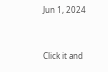Jun 1, 2024


Click it and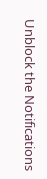Unblock the Notifications